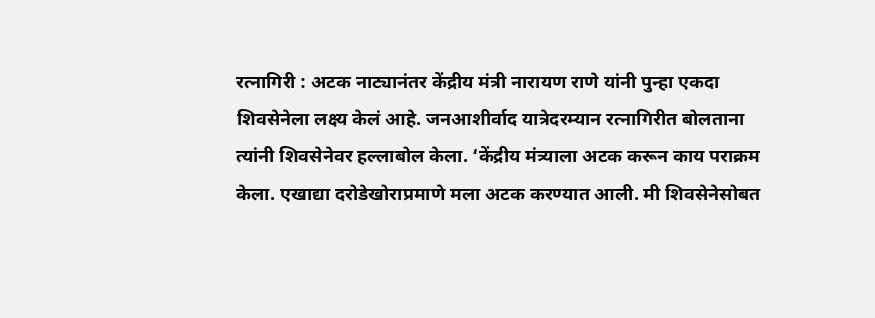रत्नागिरी : अटक नाट्यानंतर केंद्रीय मंत्री नारायण राणे यांनी पुन्हा एकदा शिवसेनेला लक्ष्य केलं आहे. जनआशीर्वाद यात्रेदरम्यान रत्नागिरीत बोलताना त्यांनी शिवसेनेवर हल्लाबोल केला. ‘केंद्रीय मंत्र्याला अटक करून काय पराक्रम केला. एखाद्या दरोडेखोराप्रमाणे मला अटक करण्यात आली. मी शिवसेनेसोबत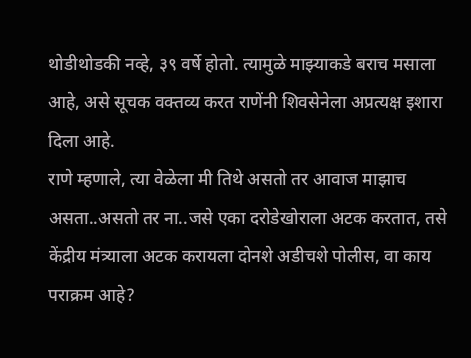थोडीथोडकी नव्हे, ३९ वर्षे होतो. त्यामुळे माझ्याकडे बराच मसाला आहे, असे सूचक वक्तव्य करत राणेंनी शिवसेनेला अप्रत्यक्ष इशारा दिला आहे.
राणे म्हणाले, त्या वेळेला मी तिथे असतो तर आवाज माझाच असता..असतो तर ना..जसे एका दरोडेखोराला अटक करतात, तसे केंद्रीय मंत्र्याला अटक करायला दोनशे अडीचशे पोलीस, वा काय पराक्रम आहे?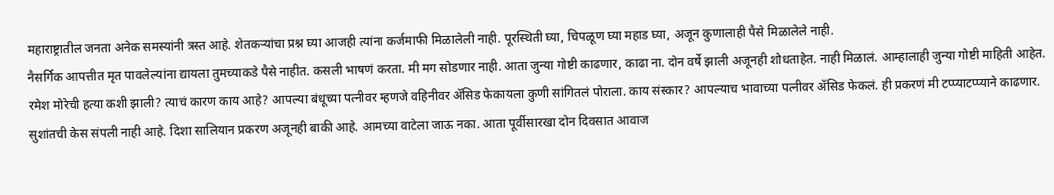महाराष्ट्रातील जनता अनेक समस्यांनी त्रस्त आहे. शेतकऱ्यांचा प्रश्न घ्या आजही त्यांना कर्जमाफी मिळालेली नाही. पूरस्थिती घ्या, चिपळूण घ्या महाड घ्या, अजून कुणालाही पैसे मिळालेले नाही.
नैसर्गिक आपत्तीत मृत पावलेल्यांना द्यायला तुमच्याकडे पैसे नाहीत. कसली भाषणं करता. मी मग सोडणार नाही. आता जुन्या गोष्टी काढणार, काढा ना. दोन वर्षे झाली अजूनही शोधताहेत. नाही मिळालं. आम्हालाही जुन्या गोष्टी माहिती आहेत. रमेश मोरेची हत्या कशी झाली? त्याचं कारण काय आहे? आपल्या बंधूच्या पत्नीवर म्हणजे वहिनीवर ॲसिड फेकायला कुणी सांगितलं पोराला. काय संस्कार? आपल्याच भावाच्या पत्नीवर ॲसिड फेकलं. ही प्रकरणं मी टप्प्याटप्प्याने काढणार. सुशांतची केस संपली नाही आहे. दिशा सालियान प्रकरण अजूनही बाकी आहे. आमच्या वाटेला जाऊ नका. आता पूर्वीसारखा दोन दिवसात आवाज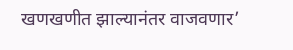खणखणीत झाल्यानंतर वाजवणार’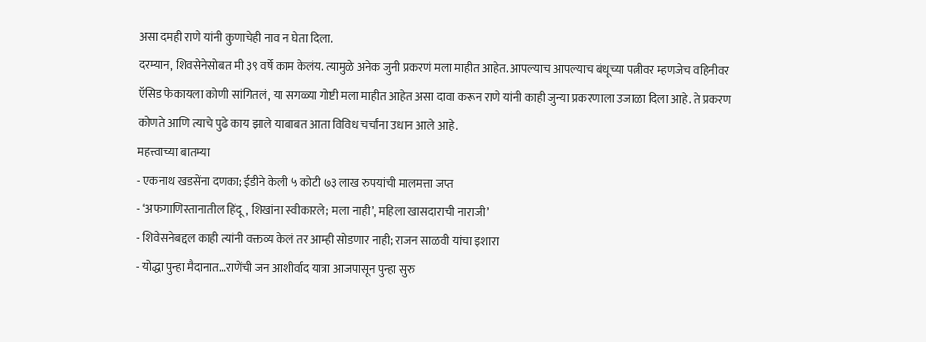असा दमही राणे यांनी कुणाचेही नाव न घेता दिला.
दरम्यान, शिवसेनेसोबत मी ३९ वर्षे काम केलंय. त्यामुळे अनेक जुनी प्रकरणं मला माहीत आहेत. आपल्याच आपल्याच बंधूच्या पत्नीवर म्हणजेच वहिनीवर ऍसिड फेकायला कोणी सांगितलं, या सगळ्या गोष्टी मला माहीत आहेत असा दावा करून राणे यांनी काही जुन्या प्रकरणाला उजाळा दिला आहे. ते प्रकरण कोणते आणि त्याचे पुढे काय झाले याबाबत आता विविध चर्चांना उधान आले आहे.
महत्त्वाच्या बातम्या
- एकनाथ खडसेंना दणका; ईडीने केली ५ कोटी ७३ लाख रुपयांची मालमत्ता जप्त
- ‘अफगाणिस्तानातील हिंदू, शिखांना स्वीकारले; मला नाही’, महिला खासदाराची नाराजी’
- शिवेसनेबद्दल काही त्यांनी वक्तव्य केलं तर आम्ही सोडणार नाही; राजन साळवी यांचा इशारा
- योद्धा पुन्हा मैदानात…राणेंची जन आशीर्वाद यात्रा आजपासून पुन्हा सुरु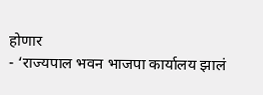होणार
- ‘राज्यपाल भवन भाजपा कार्यालय झालं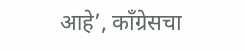आहे’, कॉंग्रेसचा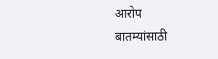आरोप
बातम्यांसाठी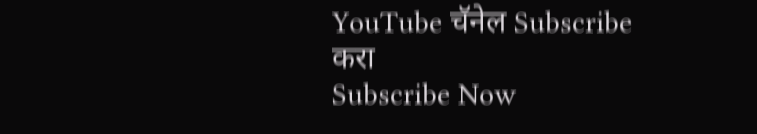YouTube चॅनेल Subscribe करा
Subscribe Now